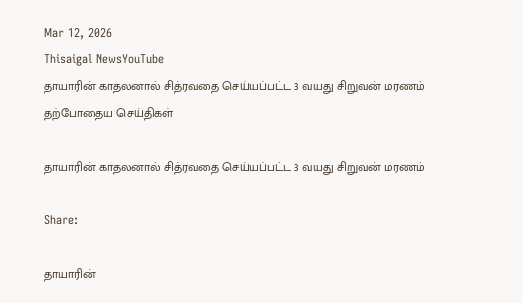Mar 12, 2026
Thisaigal NewsYouTube
தாயாரின் காதலனால் சித்ரவதை செய்யப்பட்ட 3 வயது சிறுவன் மரணம்
தற்போதைய செய்திகள்

தாயாரின் காதலனால் சித்ரவதை செய்யப்பட்ட 3 வயது சிறுவன் மரணம்

Share:

தாயாரின்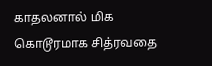காதலனால் மிக கொடூரமாக சித்ரவதை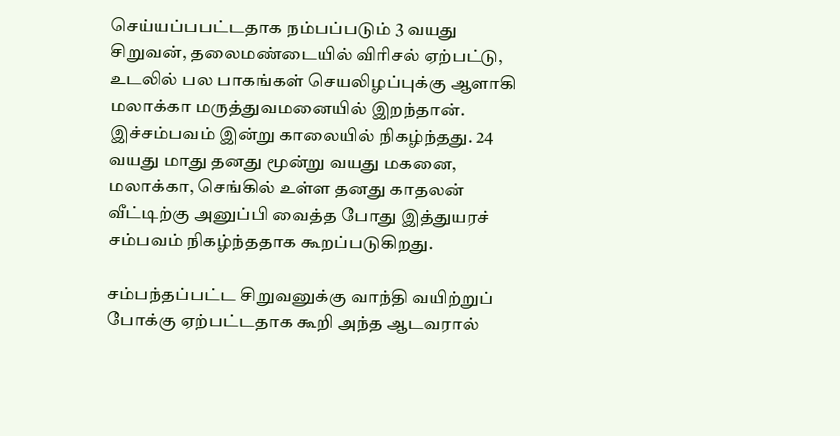செய்யப்பபட்டதாக நம்பப்படும் 3 வயது சிறுவன், தலைமண்டையில் விரிசல் ஏற்பட்டு, உடலில் பல பாகங்கள் செயலிழப்புக்கு ஆளாகி மலாக்கா மருத்துவமனையில் இறந்தான். இச்சம்பவம் இன்று காலையில் நிகழ்ந்தது. 24 வயது மாது தனது மூன்று வயது மகனை, மலாக்கா, செங்கில் உள்ள தனது காதலன் வீட்டிற்கு அனுப்பி வைத்த போது இத்துயரச் சம்பவம் நிகழ்ந்ததாக கூறப்படுகிறது.

சம்பந்தப்பட்ட சிறுவனுக்கு வாந்தி வயிற்றுப் போக்கு ஏற்பட்டதாக கூறி அந்த ஆடவரால்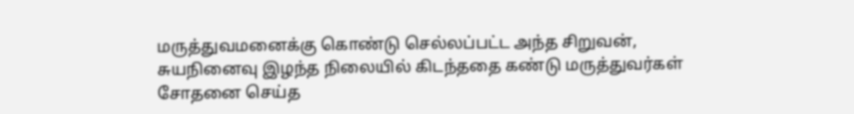மருத்துவமனைக்கு கொண்டு செல்லப்பட்ட அந்த சிறுவன், சுயநினைவு இழந்த நிலையில் கிடந்ததை கண்டு மருத்துவர்கள் சோதனை செய்த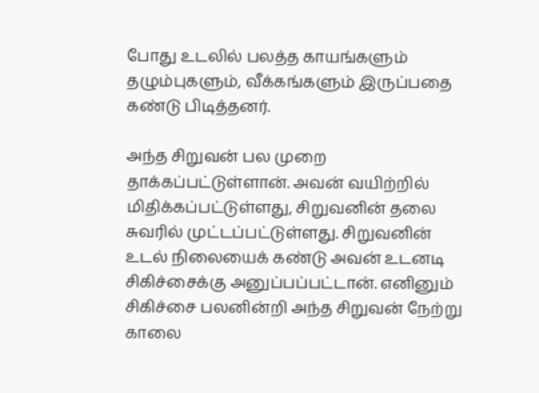போது உடலில் பலத்த காயங்களும் தழும்புகளும், வீக்கங்களும் இருப்பதை கண்டு பிடித்தனர்.

அந்த சிறுவன் பல முறை தாக்கப்பட்டுள்ளான். அவன் வயிற்றில் மிதிக்கப்பட்டுள்ளது, சிறுவனின் தலை சுவரில் முட்டப்பட்டுள்ளது. சிறுவனின் உடல் நிலையைக் கண்டு அவன் உடனடி சிகிச்சைக்கு அனுப்பப்பட்டான். எனினும் சிகிச்சை பலனின்றி அந்த சிறுவன் நேற்று காலை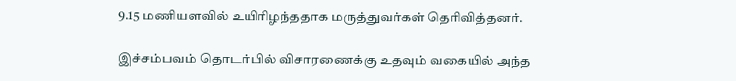9.15 மணியளவில் உயிரிழந்ததாக மருத்துவர்கள் தெரிவித்தனர்.

இச்சம்பவம் தொடர்பில் விசாரணைக்கு உதவும் வகையில் அந்த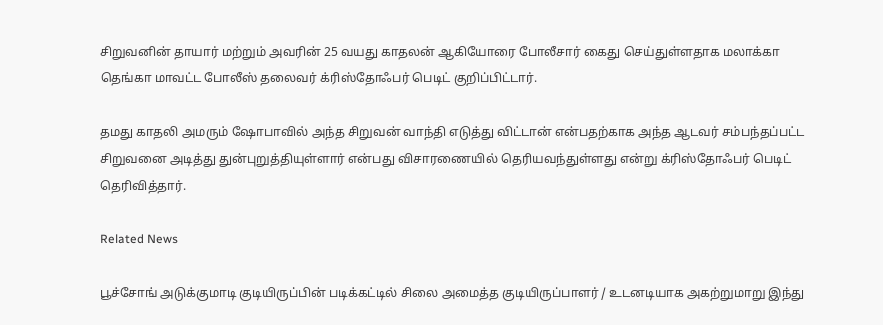சிறுவனின் தாயார் மற்றும் அவரின் 25 வயது காதலன் ஆகியோரை போலீசார் கைது செய்துள்ளதாக மலாக்கா தெங்கா மாவட்ட போலீஸ் தலைவர் க்ரிஸ்தோஃபர் பெடிட் குறிப்பிட்டார்.

தமது காதலி அமரும் ஷோபாவில் அந்த சிறுவன் வாந்தி எடுத்து விட்டான் என்பதற்காக அந்த ஆடவர் சம்பந்தப்பட்ட சிறுவனை அடித்து துன்புறுத்தியுள்ளார் என்பது விசாரணையில் தெரியவந்துள்ளது என்று க்ரிஸ்தோஃபர் பெடிட் தெரிவித்தார்.

Related News

பூச்சோங் அடுக்குமாடி குடியிருப்பின் படிக்கட்டில் சிலை அமைத்த குடியிருப்பாளர் / உடனடியாக அகற்றுமாறு இந்து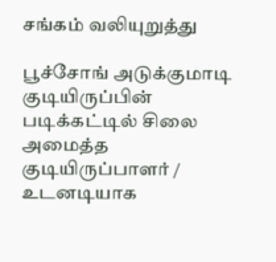சங்கம் வலியுறுத்து

பூச்சோங் அடுக்குமாடி குடியிருப்பின் படிக்கட்டில் சிலை அமைத்த குடியிருப்பாளர் / உடனடியாக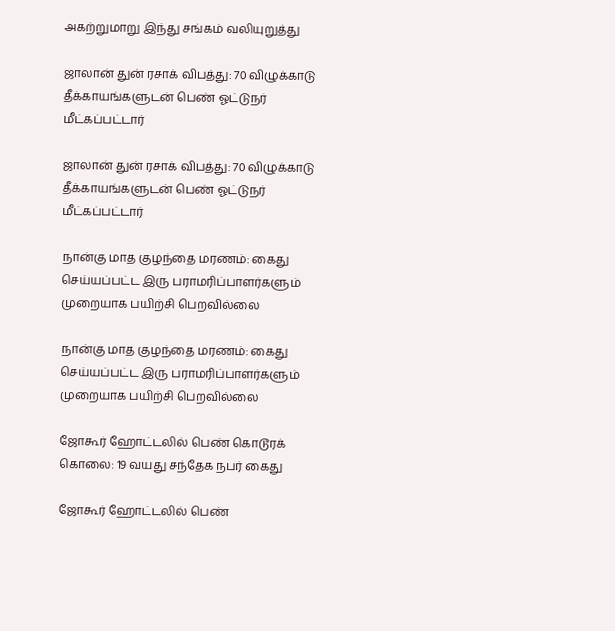அகற்றுமாறு இந்து சங்கம் வலியுறுத்து

ஜாலான் துன் ரசாக் விபத்து: 70 விழுக்காடு தீக்காயங்களுடன் பெண் ஓட்டுநர் மீட்கப்பட்டார்

ஜாலான் துன் ரசாக் விபத்து: 70 விழுக்காடு தீக்காயங்களுடன் பெண் ஓட்டுநர் மீட்கப்பட்டார்

நான்கு மாத குழந்தை மரணம்: கைது செய்யப்பட்ட இரு பராமரிப்பாளர்களும் முறையாக பயிற்சி பெறவில்லை

நான்கு மாத குழந்தை மரணம்: கைது செய்யப்பட்ட இரு பராமரிப்பாளர்களும் முறையாக பயிற்சி பெறவில்லை

ஜோகூர் ஹோட்டலில் பெண் கொடூரக் கொலை: 19 வயது சந்தேக நபர் கைது

ஜோகூர் ஹோட்டலில் பெண்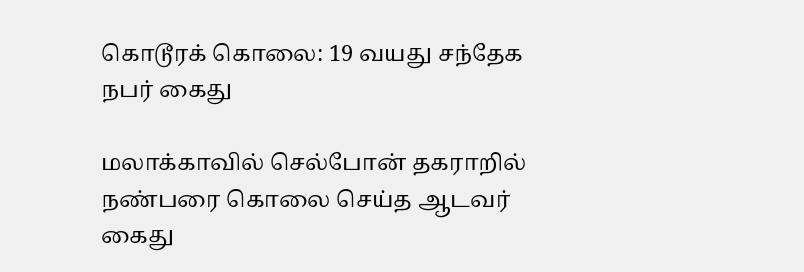கொடூரக் கொலை: 19 வயது சந்தேக நபர் கைது

மலாக்காவில் செல்போன் தகராறில் நண்பரை கொலை செய்த ஆடவர் கைது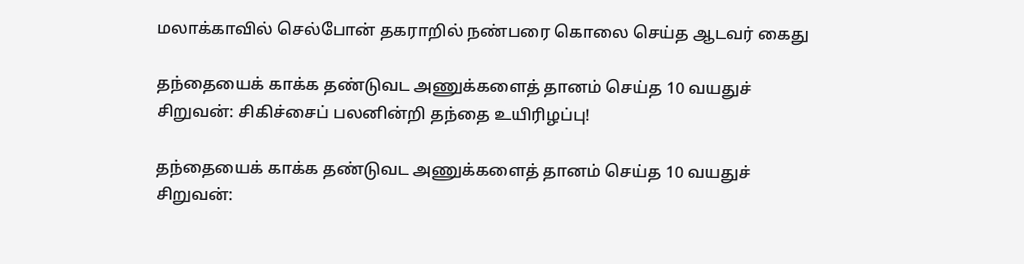மலாக்காவில் செல்போன் தகராறில் நண்பரை கொலை செய்த ஆடவர் கைது

தந்தையைக் காக்க தண்டுவட அணுக்களைத் தானம் செய்த 10 வயதுச் சிறுவன்: சிகிச்சைப் பலனின்றி தந்தை உயிரிழப்பு!

தந்தையைக் காக்க தண்டுவட அணுக்களைத் தானம் செய்த 10 வயதுச் சிறுவன்: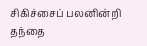சிகிச்சைப் பலனின்றி தந்தை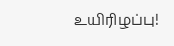உயிரிழப்பு!